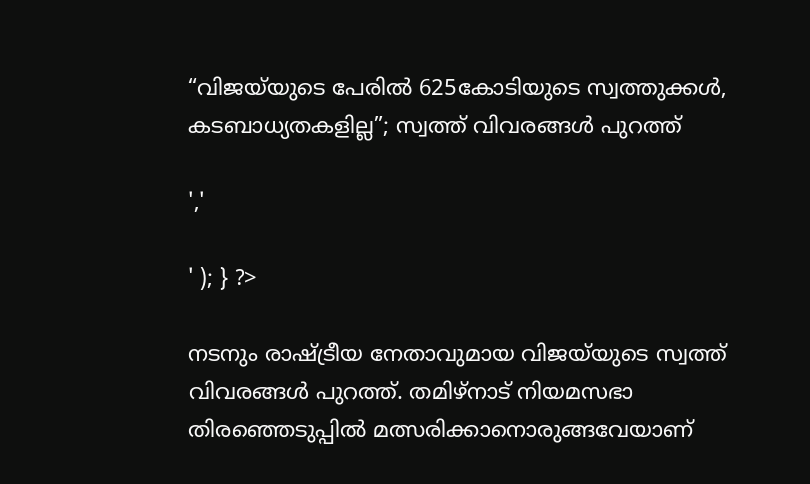“വിജയ്‌യുടെ പേരിൽ 625കോടിയുടെ സ്വത്തുക്കൾ, കടബാധ്യതകളില്ല”; സ്വത്ത് വിവരങ്ങൾ പുറത്ത്

','

' ); } ?>

നടനും രാഷ്ട്രീയ നേതാവുമായ വിജയ്‌യുടെ സ്വത്ത് വിവരങ്ങൾ പുറത്ത്. തമിഴ്‌നാട് നിയമസഭാ തിരഞ്ഞെടുപ്പിൽ മത്സരിക്കാനൊരുങ്ങവേയാണ്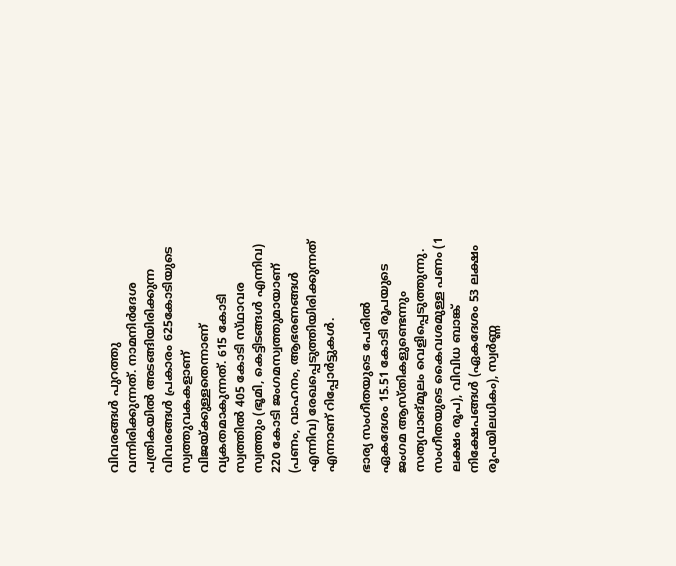വിവരങ്ങൾ പുറത്തു വന്നിരിക്കുന്നത്. നാമനിർദേശ പത്രികയിൽ അടങ്ങിയിരിക്കുന്ന വിവരങ്ങൾ പ്രകാരം 625കോടിയുടെ സ്വത്തുവകകളാണ് വിജയ്ക്കുള്ളതെന്നാണ് വ്യകതമാകുന്നത്. 615 കോടി സ്വത്തിൽ 405 കോടി സ്‌ഥാവര സ്വത്തും (ഭൂമി, കെട്ടിടങ്ങൾ എന്നിവ) 220 കോടി ജംഗമസ്വത്തുമായാണ് (പണം, വാഹനം, ആഭരണങ്ങൾ എന്നിവ) രേഖപ്പെടുത്തിയിരിക്കുന്നത് എന്നാണ് റിപ്പോർട്ടുകൾ.

ഭാര്യ സംഗീതയുടെ പേരിൽ ഏകദേശം 15.51 കോടി രൂപയുടെ ജംഗമ ആസ്‌തികളുണ്ടെന്നും സത്യവാങ്മൂലം വെളിപ്പെടുത്തുന്നു. സംഗീതയുടെ കൈവശമുള്ള പണം (1 ലക്ഷം രൂപ), വിവിധ ബാങ്ക് നിക്ഷേപങ്ങൾ (ഏകദേശം 53 ലക്ഷം രൂപയിലധികം), സ്വർണ്ണ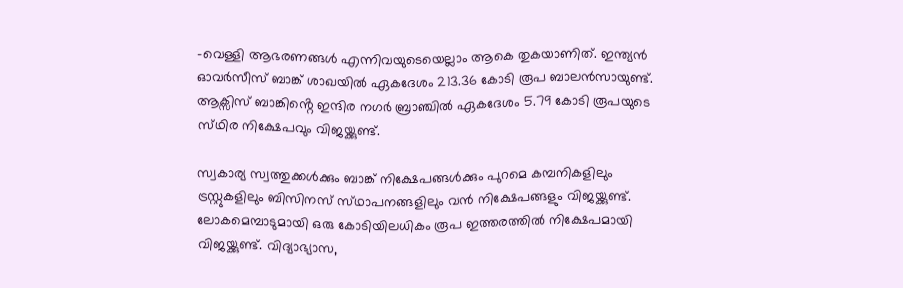-വെള്ളി ആഭരണങ്ങൾ എന്നിവയുടെയെല്ലാം ആകെ തുകയാണിത്. ഇന്ത്യൻ ഓവർസീസ് ബാങ്ക് ശാഖയിൽ ഏകദേശം 213.36 കോടി രൂപ ബാലൻസായുണ്ട്. ആക്സിസ് ബാങ്കിൻ്റെ ഇന്ദിര നഗർ ബ്രാഞ്ചിൽ ഏകദേശം 5.79 കോടി രൂപയുടെ സ്‌ഥിര നിക്ഷേപവും വിജയ്ക്കുണ്ട്.

സ്വകാര്യ സ്വത്തുക്കൾക്കും ബാങ്ക് നിക്ഷേപങ്ങൾക്കും പുറമെ കമ്പനികളിലും ട്രസ്റ്റുകളിലും ബിസിനസ് സ്‌ഥാപനങ്ങളിലും വൻ നിക്ഷേപങ്ങളും വിജയ്ക്കുണ്ട്. ലോകമെമ്പാടുമായി ഒരു കോടിയിലധികം രൂപ ഇത്തരത്തിൽ നിക്ഷേപമായി വിജയ്ക്കുണ്ട്. വിദ്യാഭ്യാസ,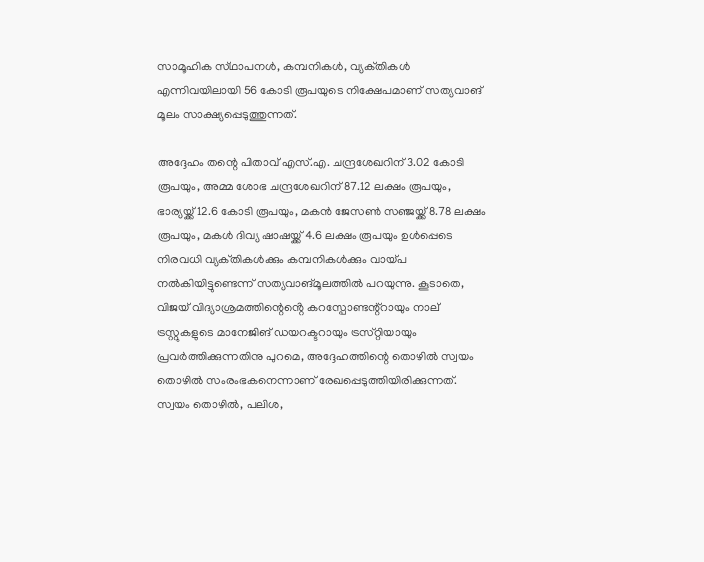സാമൂഹിക സ്‌ഥാപനൾ, കമ്പനികൾ, വ്യക്‌തികൾ എന്നിവയിലായി 56 കോടി രൂപയുടെ നിക്ഷേപമാണ് സത്യവാങ് മൂലം സാക്ഷ്യപ്പെടുത്തുന്നത്.

അദ്ദേഹം തന്റെ പിതാവ് എസ്.എ. ചന്ദ്രശേഖറിന് 3.02 കോടി രൂപയും, അമ്മ ശോഭ ചന്ദ്രശേഖറിന് 87.12 ലക്ഷം രൂപയും, ഭാര്യയ്ക്ക് 12.6 കോടി രൂപയും, മകൻ ജേസൺ സഞ്ജയ്ക്ക് 8.78 ലക്ഷം രൂപയും, മകൾ ദിവ്യ ഷാഷയ്ക്ക് 4.6 ലക്ഷം രൂപയും ഉൾപ്പെടെ നിരവധി വ്യക്‌തികൾക്കും കമ്പനികൾക്കും വായ്‌പ നൽകിയിട്ടുണ്ടെന്ന് സത്യവാങ്മൂലത്തിൽ പറയുന്നു. കൂടാതെ, വിജയ് വിദ്യാശ്രമത്തിന്റെൻ്റെ കറസ്പോണ്ടന്റ്റായും നാല് ട്രസ്റ്റു‌കളുടെ മാനേജിങ് ഡയറക്ടറായും ട്രസ്‌റ്റിയായും പ്രവർത്തിക്കുന്നതിനു പുറമെ, അദ്ദേഹത്തിന്റെ തൊഴിൽ സ്വയം തൊഴിൽ സംരംഭകനെന്നാണ് രേഖപ്പെടുത്തിയിരിക്കുന്നത്. സ്വയം തൊഴിൽ, പലിശ,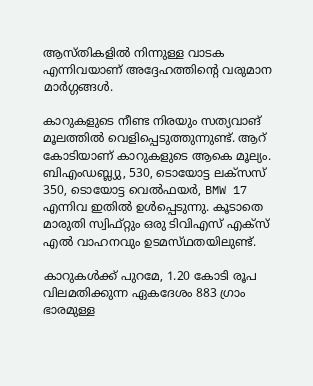ആസ്‌തികളിൽ നിന്നുള്ള വാടക എന്നിവയാണ് അദ്ദേഹത്തിന്റെ വരുമാന മാർഗ്ഗങ്ങൾ.

കാറുകളുടെ നീണ്ട നിരയും സത്യവാങ് മൂലത്തിൽ വെളിപ്പെടുത്തുന്നുണ്ട്. ആറ് കോടിയാണ് കാറുകളുടെ ആകെ മൂല്യം. ബിഎംഡബ്ല്യു, 530, ടൊയോട്ട ലക്സസ് 350, ടൊയോട്ട വെൽഫയർ, BMW 17 എന്നിവ ഇതിൽ ഉൾപ്പെടുന്നു. കൂടാതെ മാരുതി സ്വിഫ്റ്റും ഒരു ടിവിഎസ് എക്‌സ് എൽ വാഹനവും ഉടമസ്‌ഥതയിലുണ്ട്.

കാറുകൾക്ക് പുറമേ, 1.20 കോടി രൂപ വിലമതിക്കുന്ന ഏകദേശം 883 ഗ്രാം ഭാരമുള്ള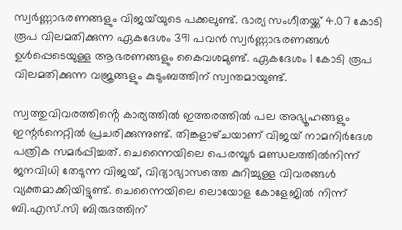സ്വർണ്ണാഭരണങ്ങളും വിജയ്‌യുടെ പക്കലുണ്ട്. ഭാര്യ സംഗീതയ്ക്ക് 4.07 കോടി രൂപ വിലമതിക്കുന്ന ഏകദേശം 391 പവൻ സ്വർണ്ണാഭരണങ്ങൾ ഉൾപ്പെടെയുള്ള ആഭരണങ്ങളും കൈവശമുണ്ട്. ഏകദേശം 1 കോടി രൂപ വിലമതിക്കുന്ന വജ്രങ്ങളും കുടുംബത്തിന് സ്വന്തമായുണ്ട്.

സ്വത്തുവിവരത്തിൻ്റെ കാര്യത്തിൽ ഇത്തരത്തിൽ പല അഭ്യൂഹങ്ങളും ഇന്റർനെറ്റിൽ പ്രചരിക്കുന്നുണ്ട്. തിങ്കളാഴ്‌ചയാണ് വിജയ് നാമനിർദേശ പത്രിക സമർപ്പിച്ചത്. ചെന്നൈയിലെ പെരമ്പൂർ മണ്ഡലത്തിൽനിന്ന് ജനവിധി തേടുന്ന വിജയ്, വിദ്യാഭ്യാസത്തെ കുറിച്ചുള്ള വിവരങ്ങൾ വ്യക്തമാക്കിയിട്ടുണ്ട്. ചെന്നൈയിലെ ലൊയോള കോളേജിൽ നിന്ന് ബി.എസ്.സി ബിരുദത്തിന്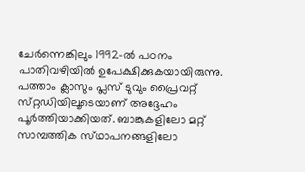ചേർന്നെങ്കിലും 1992-ൽ പഠനം പാതിവഴിയിൽ ഉപേക്ഷിക്കുകയായിരുന്നു. പത്താം ക്ലാസും പ്ലസ് ടുവും പ്രൈവറ്റ് സ്‌റ്റഡിയിലൂടെയാണ് അദ്ദേഹം പൂർത്തിയാക്കിയത്‌. ബാങ്കുകളിലോ മറ്റ് സാമ്പത്തിക സ്‌ഥാപനങ്ങളിലോ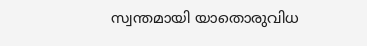സ്വന്തമായി യാതൊരുവിധ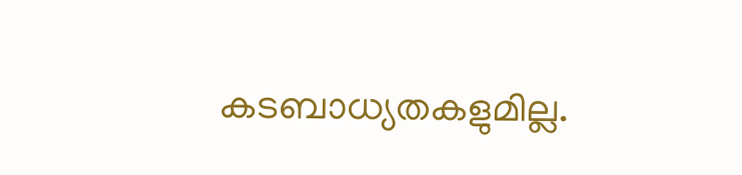കടബാധ്യതകളുമില്ല.